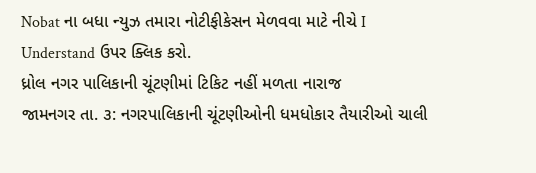Nobat ના બધા ન્યુઝ તમારા નોટીફીકેસન મેળવવા માટે નીચે I Understand ઉપર ક્લિક કરો.
ધ્રોલ નગર પાલિકાની ચૂંટણીમાં ટિકિટ નહીં મળતા નારાજ
જામનગર તા. ૩: નગરપાલિકાની ચૂંટણીઓની ધમધોકાર તૈયારીઓ ચાલી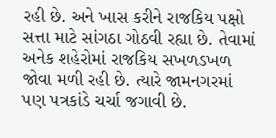રહી છે. અને ખાસ કરીને રાજકિય પક્ષો સત્તા માટે સાંગઠા ગોઠવી રહ્યા છે. તેવામાં અનેક શહેરોમાં રાજકિય સખળડખળ જોવા મળી રહી છે. ત્યારે જામનગરમાં પણ પત્રકાંડે ચર્ચા જગાવી છે.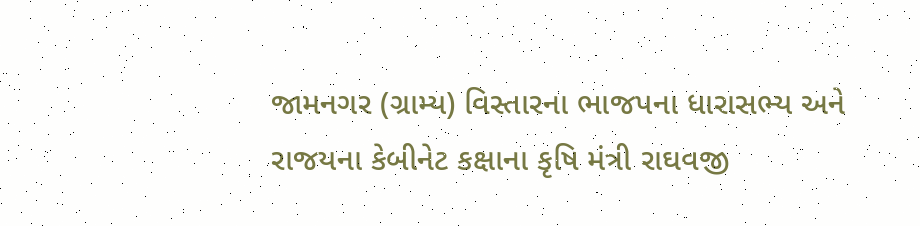જામનગર (ગ્રામ્ય) વિસ્તારના ભાજપના ધારાસભ્ય અને રાજયના કેબીનેટ કક્ષાના કૃષિ મંત્રી રાઘવજી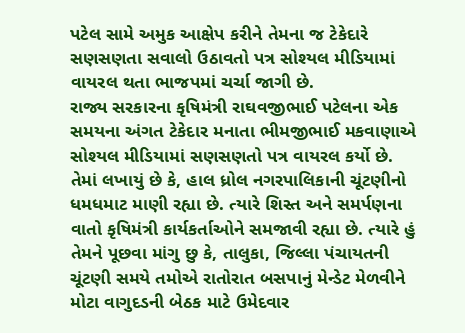પટેલ સામે અમુક આક્ષેપ કરીને તેમના જ ટેકેદારે સણસણતા સવાલો ઉઠાવતો પત્ર સોશ્યલ મીડિયામાં વાયરલ થતા ભાજપમાં ચર્ચા જાગી છે.
રાજ્ય સરકારના કૃષિમંત્રી રાઘવજીભાઈ પટેલના એક સમયના અંગત ટેકેદાર મનાતા ભીમજીભાઈ મકવાણાએ સોશ્યલ મીડિયામાં સણસણતો પત્ર વાયરલ કર્યો છે.
તેમાં લખાયું છે કે, હાલ ધ્રોલ નગરપાલિકાની ચૂંટણીનો ધમધમાટ માણી રહ્યા છે. ત્યારે શિસ્ત અને સમર્પણના વાતો કૃષિમંત્રી કાર્યકર્તાઓને સમજાવી રહ્યા છે. ત્યારે હું તેમને પૂછવા માંગુ છુ કે, તાલુકા, જિલ્લા પંચાયતની ચૂંટણી સમયે તમોએ રાતોરાત બસપાનું મેન્ડેટ મેળવીને મોટા વાગુદડની બેઠક માટે ઉમેદવાર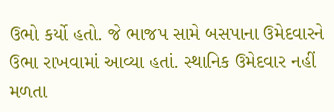ઉભો કર્યો હતો. જે ભાજપ સામે બસપાના ઉમેદવારને ઉભા રાખવામાં આવ્યા હતાં. સ્થાનિક ઉમેદવાર નહીં મળતા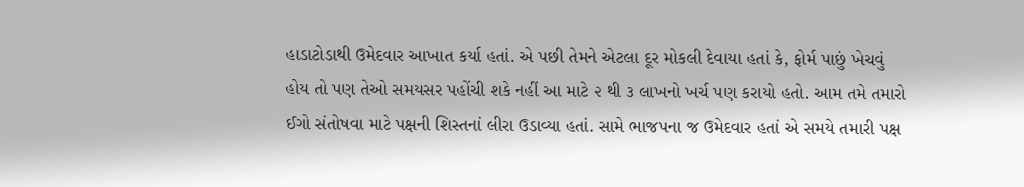હાડાટોડાથી ઉમેદવાર આખાત કર્યા હતાં. એ પછી તેમને એટલા દૂર મોકલી દેવાયા હતાં કે, ફોર્મ પાછું ખેચવું હોય તો પણ તેઓ સમયસર પહોંચી શકે નહીં આ માટે ૨ થી ૩ લાખનો ખર્ચ પણ કરાયો હતો. આમ તમે તમારો ઈગો સંતોષવા માટે પક્ષની શિસ્તનાં લીરા ઉડાવ્યા હતાં. સામે ભાજપના જ ઉમેદવાર હતાં એ સમયે તમારી પક્ષ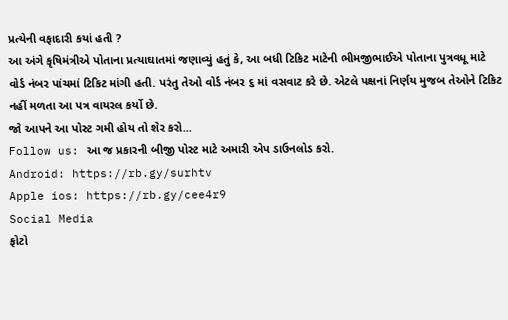પ્રત્યેની વફાદારી કયાં હતી ?
આ અંગે કૃષિમંત્રીએ પોતાના પ્રત્યાઘાતમાં જણાવ્યું હતું કે, આ બધી ટિકિટ માટેની ભીમજીભાઈએ પોતાના પુત્રવધૂ માટે વોર્ડ નંબર પાંચમાં ટિકિટ માંગી હતી. પરંતુ તેઓ વોર્ડ નંબર ૬ માં વસવાટ કરે છે. એટલે પક્ષનાં નિર્ણય મુજબ તેઓને ટિકિટ નહીં મળતા આ પત્ર વાયરલ કર્યો છે.
જો આપને આ પોસ્ટ ગમી હોય તો શેર કરો...
Follow us: આ જ પ્રકારની બીજી પોસ્ટ માટે અમારી એપ ડાઉનલોડ કરો.
Android: https://rb.gy/surhtv
Apple ios: https://rb.gy/cee4r9
Social Media
ફોટો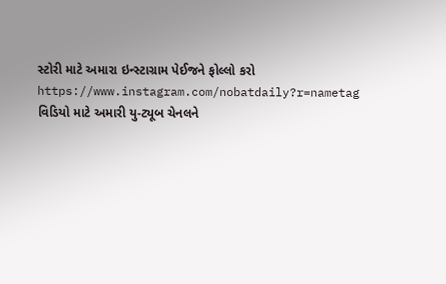સ્ટોરી માટે અમારા ઇન્સ્ટાગ્રામ પેઈજને ફોલ્લો કરો
https://www.instagram.com/nobatdaily?r=nametag
વિડિયો માટે અમારી યુ-ટ્યૂબ ચેનલને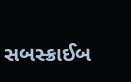સબસ્ક્રાઈબ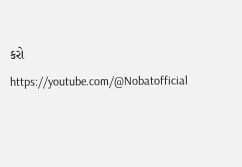કરો
https://youtube.com/@Nobatofficial